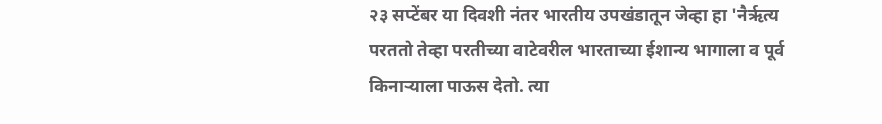२३ सप्टेंबर या दिवशी नंतर भारतीय उपखंडातून जेव्हा हा 'नैर्ऋत्य परततो तेव्हा परतीच्या वाटेवरील भारताच्या ईशान्य भागाला व पूर्व किनाऱ्याला पाऊस देतो. त्या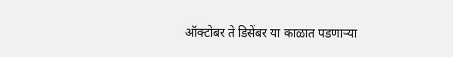ऑक्टोबर ते डिसेंबर या काळात पडणाऱ्या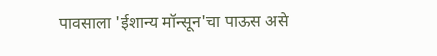पावसाला 'ईशान्य मॉन्सून'चा पाऊस असे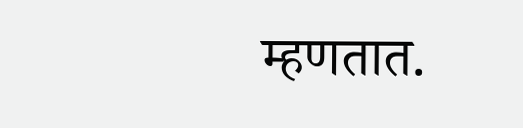म्हणतात.